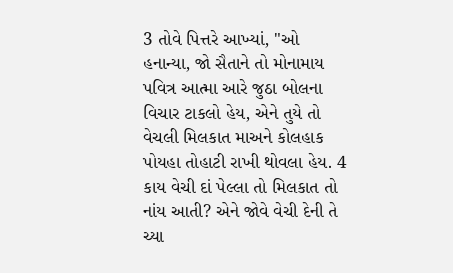3 તોવે પિત્તરે આખ્યાં, "ઓ હનાન્યા, જો સૈતાને તો મોનામાય પવિત્ર આત્મા આરે જુઠા બોલના વિચાર ટાકલો હેય, એને તુયે તો વેચલી મિલકાત માઅને કોલહાક પોયહા તોહાટી રાખી થોવલા હેય. 4 કાય વેચી દાં પેલ્લા તો મિલકાત તો નાંય આતી? એને જોવે વેચી દેની તે ચ્યા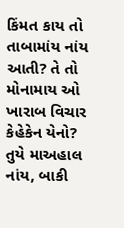કિંમત કાય તો તાબામાંય નાંય આતી? તે તો મોનામાય ઓ ખારાબ વિચાર કેહેકેન યેનો? તુયે માઅહાલ નાંય, બાકી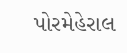પોરમેહેરાલ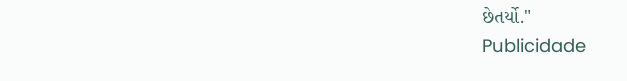છેતર્યો."
Publicidade